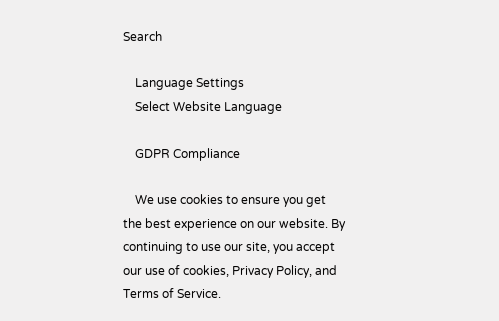Search

    Language Settings
    Select Website Language

    GDPR Compliance

    We use cookies to ensure you get the best experience on our website. By continuing to use our site, you accept our use of cookies, Privacy Policy, and Terms of Service.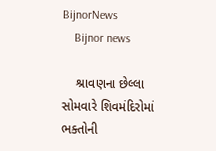BijnorNews
    Bijnor news

    શ્રાવણના છેલ્લા સોમવારે શિવમંદિરોમાં ભક્તોની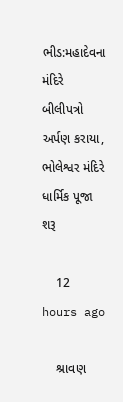ભીડ:મહાદેવના મંદિરે બીલીપત્રો અર્પણ કરાયા, ભોલેશ્વર મંદિરે ધાર્મિક પૂજા શરૂ

    12 hours ago

    શ્રાવણ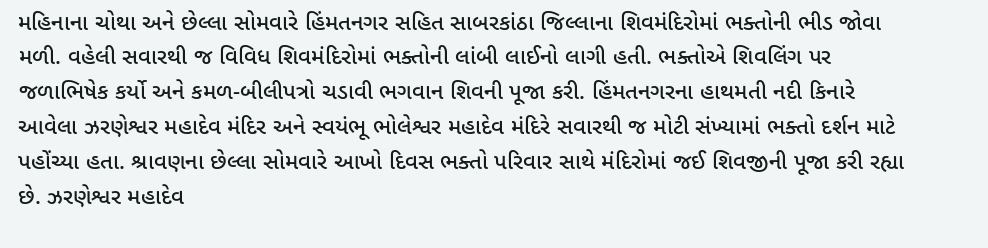મહિનાના ચોથા અને છેલ્લા સોમવારે હિંમતનગર સહિત સાબરકાંઠા જિલ્લાના શિવમંદિરોમાં ભક્તોની ભીડ જોવા મળી. વહેલી સવારથી જ વિવિધ શિવમંદિરોમાં ભક્તોની લાંબી લાઈનો લાગી હતી. ભક્તોએ શિવલિંગ પર જળાભિષેક કર્યો અને કમળ-બીલીપત્રો ચડાવી ભગવાન શિવની પૂજા કરી. હિંમતનગરના હાથમતી નદી કિનારે આવેલા ઝરણેશ્વર મહાદેવ મંદિર અને સ્વયંભૂ ભોલેશ્વર મહાદેવ મંદિરે સવારથી જ મોટી સંખ્યામાં ભક્તો દર્શન માટે પહોંચ્યા હતા. શ્રાવણના છેલ્લા સોમવારે આખો દિવસ ભક્તો પરિવાર સાથે મંદિરોમાં જઈ શિવજીની પૂજા કરી રહ્યા છે. ઝરણેશ્વર મહાદેવ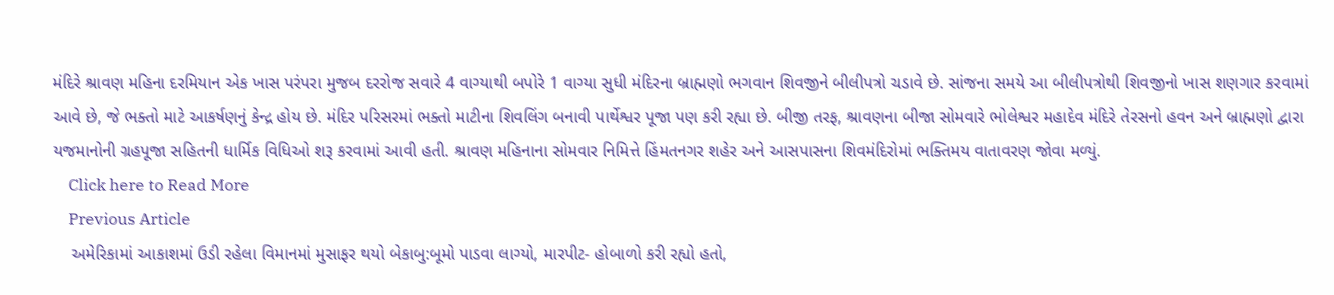મંદિરે શ્રાવણ મહિના દરમિયાન એક ખાસ પરંપરા મુજબ દરરોજ સવારે 4 વાગ્યાથી બપોરે 1 વાગ્યા સુધી મંદિરના બ્રાહ્મણો ભગવાન શિવજીને બીલીપત્રો ચડાવે છે. સાંજના સમયે આ બીલીપત્રોથી શિવજીનો ખાસ શણગાર કરવામાં આવે છે, જે ભક્તો માટે આકર્ષણનું કેન્દ્ર હોય છે. મંદિર પરિસરમાં ભક્તો માટીના શિવલિંગ બનાવી પાર્થેશ્વર પૂજા પણ કરી રહ્યા છે. બીજી તરફ, શ્રાવણના બીજા સોમવારે ભોલેશ્વર મહાદેવ મંદિરે તેરસનો હવન અને બ્રાહ્મણો દ્વારા યજમાનોની ગ્રહપૂજા સહિતની ધાર્મિક વિધિઓ શરૂ કરવામાં આવી હતી. શ્રાવણ મહિનાના સોમવાર નિમિત્તે હિંમતનગર શહેર અને આસપાસના શિવમંદિરોમાં ભક્તિમય વાતાવરણ જોવા મળ્યું.
    Click here to Read More
    Previous Article
    અમેરિકામાં આકાશમાં ઉડી રહેલા વિમાનમાં મુસાફર થયો બેકાબુ:બૂમો પાડવા લાગ્યો, મારપીટ- હોબાળો કરી રહ્યો હતો,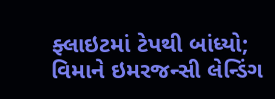ફ્લાઇટમાં ટેપથી બાંધ્યો; વિમાને ઇમરજન્સી લેન્ડિંગ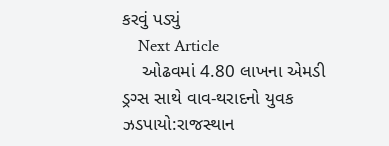કરવું પડ્યું
    Next Article
    ઓઢવમાં 4.80 લાખના એમડી ડ્રગ્સ સાથે વાવ-થરાદનો યુવક ઝડપાયો:રાજસ્થાન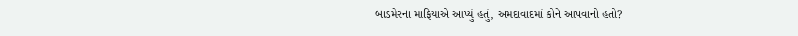બાડમેરના માફિયાએ આપ્યું હતું, અમદાવાદમાં કોને આપવાનો હતો?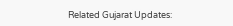Related Gujarat Updates: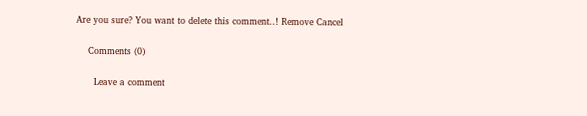Are you sure? You want to delete this comment..! Remove Cancel

    Comments (0)

      Leave a comment